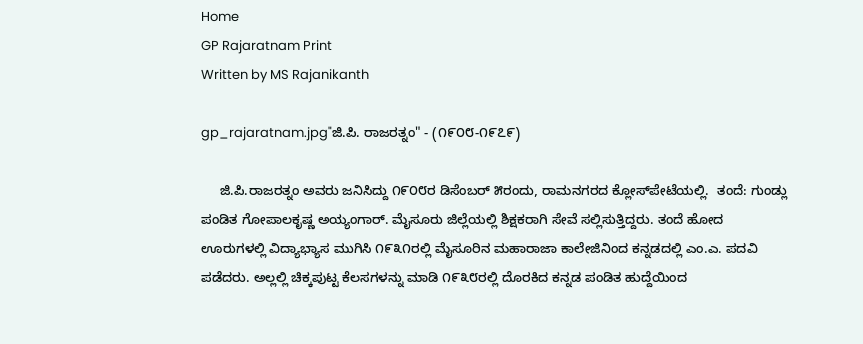Home
GP Rajaratnam Print
Written by MS Rajanikanth

gp_rajaratnam.jpg"ಜಿ.ಪಿ. ರಾಜರತ್ನಂ" - (೧೯೦೮-೧೯೭೯)

     ಜಿ.ಪಿ.ರಾಜರತ್ನಂ ಅವರು ಜನಿಸಿದ್ದು ೧೯೦೮ರ ಡಿಸೆಂಬರ್ ೫ರಂದು, ರಾಮನಗರದ ಕ್ಲೋಸ್‍ಪೇಟೆಯಲ್ಲಿ.  ತಂದೆ: ಗುಂಡ್ಲು ಪಂಡಿತ ಗೋಪಾಲಕೃಷ್ಣ ಅಯ್ಯಂಗಾರ್. ಮೈಸೂರು ಜಿಲ್ಲೆಯಲ್ಲಿ ಶಿಕ್ಷಕರಾಗಿ ಸೇವೆ ಸಲ್ಲಿಸುತ್ತಿದ್ದರು. ತಂದೆ ಹೋದ ಊರುಗಳಲ್ಲಿ ವಿದ್ಯಾಭ್ಯಾಸ ಮುಗಿಸಿ ೧೯೩೧ರಲ್ಲಿ ಮೈಸೂರಿನ ಮಹಾರಾಜಾ ಕಾಲೇಜಿನಿಂದ ಕನ್ನಡದಲ್ಲಿ ಎಂ.ಎ. ಪದವಿ ಪಡೆದರು. ಅಲ್ಲಲ್ಲಿ ಚಿಕ್ಕಪುಟ್ಟ ಕೆಲಸಗಳನ್ನು ಮಾಡಿ ೧೯೩೮ರಲ್ಲಿ ದೊರಕಿದ ಕನ್ನಡ ಪಂಡಿತ ಹುದ್ದೆಯಿಂದ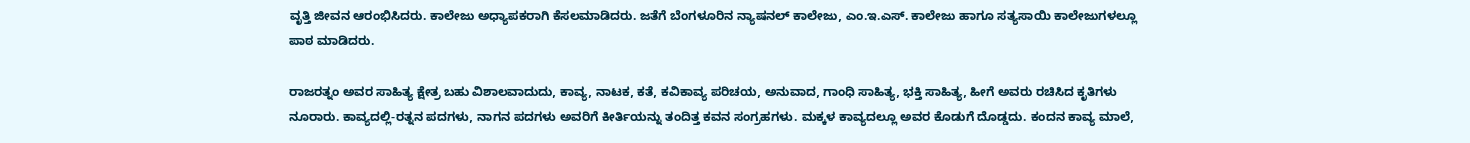ವೃತ್ತಿ ಜೀವನ ಆರಂಭಿಸಿದರು. ಕಾಲೇಜು ಅಧ್ಯಾಪಕರಾಗಿ ಕೆಸಲಮಾಡಿದರು. ಜತೆಗೆ ಬೆಂಗಳೂರಿನ ನ್ಯಾಷನಲ್ ಕಾಲೇಜು, ಎಂ.ಇ.ಎಸ್. ಕಾಲೇಜು ಹಾಗೂ ಸತ್ಯಸಾಯಿ ಕಾಲೇಜುಗಳಲ್ಲೂ ಪಾಠ ಮಾಡಿದರು.

ರಾಜರತ್ನಂ ಅವರ ಸಾಹಿತ್ಯ ಕ್ಷೇತ್ರ ಬಹು ವಿಶಾಲವಾದುದು, ಕಾವ್ಯ, ನಾಟಕ, ಕತೆ, ಕವಿಕಾವ್ಯ ಪರಿಚಯ, ಅನುವಾದ, ಗಾಂಧಿ ಸಾಹಿತ್ಯ, ಭಕ್ತಿ ಸಾಹಿತ್ಯ, ಹೀಗೆ ಅವರು ರಚಿಸಿದ ಕೃತಿಗಳು ನೂರಾರು. ಕಾವ್ಯದಲ್ಲಿ-ರತ್ನನ ಪದಗಳು, ನಾಗನ ಪದಗಳು ಅವರಿಗೆ ಕೀರ್ತಿಯನ್ನು ತಂದಿತ್ತ ಕವನ ಸಂಗ್ರಹಗಳು. ಮಕ್ಕಳ ಕಾವ್ಯದಲ್ಲೂ ಅವರ ಕೊಡುಗೆ ದೊಡ್ಡದು. ಕಂದನ ಕಾವ್ಯ ಮಾಲೆ,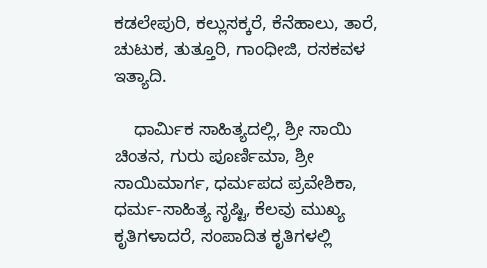ಕಡಲೇಪುರಿ, ಕಲ್ಲುಸಕ್ಕರೆ, ಕೆನೆಹಾಲು, ತಾರೆ, ಚುಟುಕ, ತುತ್ತೂರಿ, ಗಾಂಧೀಜಿ, ರಸಕವಳ ಇತ್ಯಾದಿ.

    ಧಾರ್ಮಿಕ ಸಾಹಿತ್ಯದಲ್ಲಿ, ಶ್ರೀ ಸಾಯಿ ಚಿಂತನ, ಗುರು ಪೂರ್ಣಿಮಾ, ಶ್ರೀ ಸಾಯಿಮಾರ್ಗ, ಧರ್ಮಪದ ಪ್ರವೇಶಿಕಾ, ಧರ್ಮ-ಸಾಹಿತ್ಯ ಸೃಷ್ಟಿ, ಕೆಲವು ಮುಖ್ಯ ಕೃತಿಗಳಾದರೆ, ಸಂಪಾದಿತ ಕೃತಿಗಳಲ್ಲಿ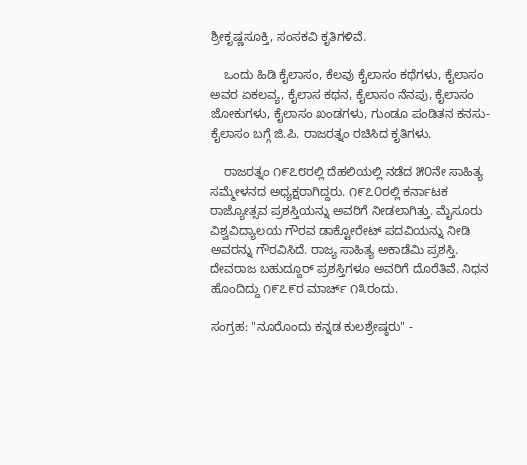ಶ್ರೀಕೃಷ್ಣಸೂಕ್ತಿ, ಸಂಸಕವಿ ಕೃತಿಗಳಿವೆ.

    ಒಂದು ಹಿಡಿ ಕೈಲಾಸಂ, ಕೆಲವು ಕೈಲಾಸಂ ಕಥೆಗಳು, ಕೈಲಾಸಂ ಅವರ ಏಕಲವ್ಯ, ಕೈಲಾಸ ಕಥನ, ಕೈಲಾಸಂ ನೆನಪು, ಕೈಲಾಸಂ ಜೋಕುಗಳು, ಕೈಲಾಸಂ ಖಂಡಗಳು, ಗುಂಡೂ ಪಂಡಿತನ ಕನಸು- ಕೈಲಾಸಂ ಬಗ್ಗೆ ಜಿ.ಪಿ. ರಾಜರತ್ನಂ ರಚಿಸಿದ ಕೃತಿಗಳು.

    ರಾಜರತ್ನಂ ೧೯೭೮ರಲ್ಲಿ ದೆಹಲಿಯಲ್ಲಿ ನಡೆದ ೫೦ನೇ ಸಾಹಿತ್ಯ ಸಮ್ಮೇಳನದ ಅಧ್ಯಕ್ಷರಾಗಿದ್ದರು. ೧೯೭೦ರಲ್ಲಿ ಕರ್ನಾಟಕ ರಾಜ್ಯೋತ್ಸವ ಪ್ರಶಸ್ತಿಯನ್ನು ಅವರಿಗೆ ನೀಡಲಾಗಿತ್ತು. ಮೈಸೂರು ವಿಶ್ವವಿದ್ಯಾಲಯ ಗೌರವ ಡಾಕ್ಟೋರೇಟ್ ಪದವಿಯನ್ನು ನೀಡಿ ಅವರನ್ನು ಗೌರವಿಸಿದೆ. ರಾಜ್ಯ ಸಾಹಿತ್ಯ ಅಕಾಡೆಮಿ ಪ್ರಶಸ್ತಿ. ದೇವರಾಜ ಬಹುದ್ದೂರ್ ಪ್ರಶಸ್ತಿಗಳೂ ಅವರಿಗೆ ದೊರೆತಿವೆ. ನಿಧನ ಹೊಂದಿದ್ದು ೧೯೭೯ರ ಮಾರ್ಚ್ ೧೩ರಂದು.

ಸಂಗ್ರಹ: "ನೂರೊಂದು ಕನ್ನಡ ಕುಲಶ್ರೇಷ್ಠರು" -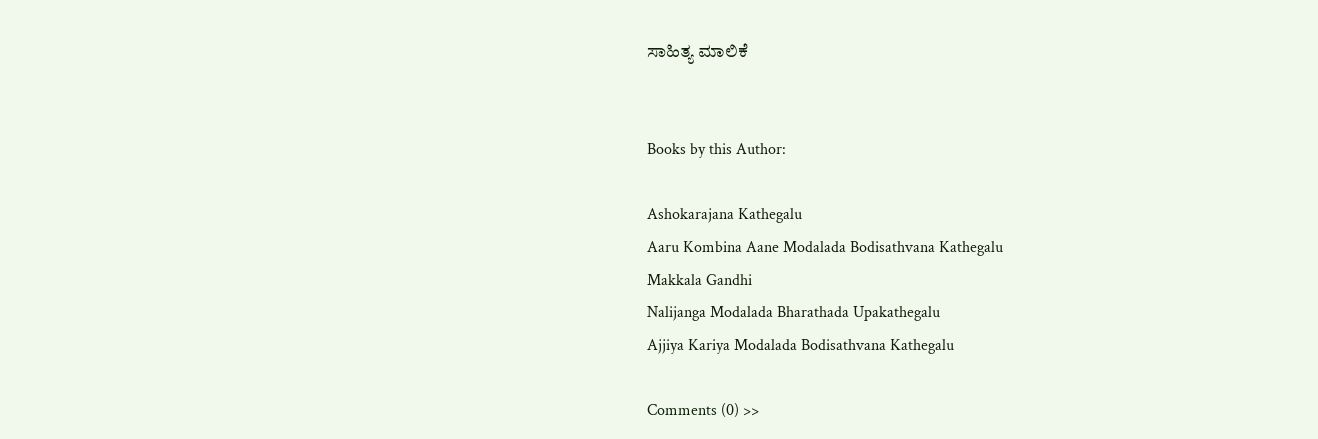ಸಾಹಿತ್ಯ ಮಾಲಿಕೆ


Books by this Author:

Ashokarajana Kathegalu
Aaru Kombina Aane Modalada Bodisathvana Kathegalu
Makkala Gandhi
Nalijanga Modalada Bharathada Upakathegalu
Ajjiya Kariya Modalada Bodisathvana Kathegalu

Comments (0) >>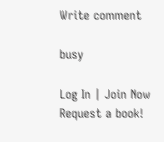Write comment

busy

Log In | Join Now
Request a book!